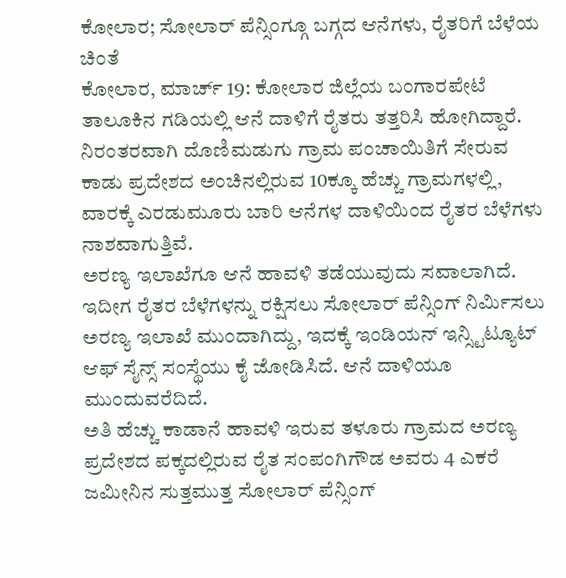ಕೋಲಾರ; ಸೋಲಾರ್ ಪೆನ್ಸಿಂಗ್ಗೂ ಬಗ್ಗದ ಆನೆಗಳು, ರೈತರಿಗೆ ಬೆಳೆಯ ಚಿಂತೆ
ಕೋಲಾರ, ಮಾರ್ಚ್ 19: ಕೋಲಾರ ಜಿಲ್ಲೆಯ ಬಂಗಾರಪೇಟೆ ತಾಲೂಕಿನ ಗಡಿಯಲ್ಲಿ ಆನೆ ದಾಳಿಗೆ ರೈತರು ತತ್ತರಿಸಿ ಹೋಗಿದ್ದಾರೆ. ನಿರಂತರವಾಗಿ ದೊಣಿಮಡುಗು ಗ್ರಾಮ ಪಂಚಾಯಿತಿಗೆ ಸೇರುವ ಕಾಡು ಪ್ರದೇಶದ ಅಂಚಿನಲ್ಲಿರುವ 10ಕ್ಕೂ ಹೆಚ್ಚು ಗ್ರಾಮಗಳಲ್ಲಿ, ವಾರಕ್ಕೆ ಎರಡುಮೂರು ಬಾರಿ ಆನೆಗಳ ದಾಳಿಯಿಂದ ರೈತರ ಬೆಳೆಗಳು ನಾಶವಾಗುತ್ತಿವೆ.
ಅರಣ್ಯ ಇಲಾಖೆಗೂ ಆನೆ ಹಾವಳಿ ತಡೆಯುವುದು ಸವಾಲಾಗಿದೆ. ಇದೀಗ ರೈತರ ಬೆಳೆಗಳನ್ನು ರಕ್ಷಿಸಲು ಸೋಲಾರ್ ಪೆನ್ಸಿಂಗ್ ನಿರ್ಮಿಸಲು ಅರಣ್ಯ ಇಲಾಖೆ ಮುಂದಾಗಿದ್ದು, ಇದಕ್ಕೆ ಇಂಡಿಯನ್ ಇನ್ಸ್ಟಿಟ್ಯೂಟ್ ಆಫ್ ಸೈನ್ಸ್ ಸಂಸ್ಥೆಯು ಕೈ ಜೋಡಿಸಿದೆ. ಆನೆ ದಾಳಿಯೂ ಮುಂದುವರೆದಿದೆ.
ಅತಿ ಹೆಚ್ಚು ಕಾಡಾನೆ ಹಾವಳಿ ಇರುವ ತಳೂರು ಗ್ರಾಮದ ಅರಣ್ಯ ಪ್ರದೇಶದ ಪಕ್ಕದಲ್ಲಿರುವ ರೈತ ಸಂಪಂಗಿಗೌಡ ಅವರು 4 ಎಕರೆ ಜಮೀನಿನ ಸುತ್ತಮುತ್ತ ಸೋಲಾರ್ ಪೆನ್ಸಿಂಗ್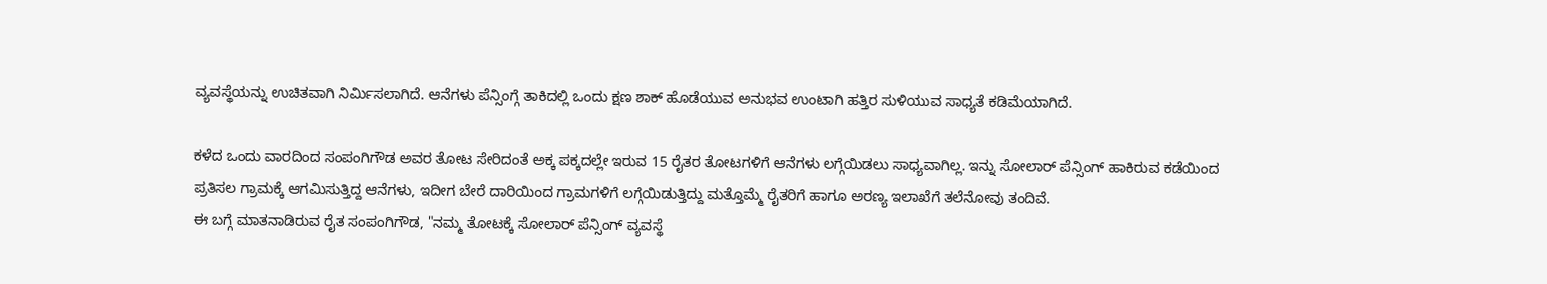ವ್ಯವಸ್ಥೆಯನ್ನು ಉಚಿತವಾಗಿ ನಿರ್ಮಿಸಲಾಗಿದೆ. ಆನೆಗಳು ಪೆನ್ಸಿಂಗ್ಗೆ ತಾಕಿದಲ್ಲಿ ಒಂದು ಕ್ಷಣ ಶಾಕ್ ಹೊಡೆಯುವ ಅನುಭವ ಉಂಟಾಗಿ ಹತ್ತಿರ ಸುಳಿಯುವ ಸಾಧ್ಯತೆ ಕಡಿಮೆಯಾಗಿದೆ.

ಕಳೆದ ಒಂದು ವಾರದಿಂದ ಸಂಪಂಗಿಗೌಡ ಅವರ ತೋಟ ಸೇರಿದಂತೆ ಅಕ್ಕ ಪಕ್ಕದಲ್ಲೇ ಇರುವ 15 ರೈತರ ತೋಟಗಳಿಗೆ ಆನೆಗಳು ಲಗ್ಗೆಯಿಡಲು ಸಾಧ್ಯವಾಗಿಲ್ಲ. ಇನ್ನು ಸೋಲಾರ್ ಪೆನ್ಸಿಂಗ್ ಹಾಕಿರುವ ಕಡೆಯಿಂದ ಪ್ರತಿಸಲ ಗ್ರಾಮಕ್ಕೆ ಆಗಮಿಸುತ್ತಿದ್ದ ಆನೆಗಳು, ಇದೀಗ ಬೇರೆ ದಾರಿಯಿಂದ ಗ್ರಾಮಗಳಿಗೆ ಲಗ್ಗೆಯಿಡುತ್ತಿದ್ದು ಮತ್ತೊಮ್ಮೆ ರೈತರಿಗೆ ಹಾಗೂ ಅರಣ್ಯ ಇಲಾಖೆಗೆ ತಲೆನೋವು ತಂದಿವೆ.
ಈ ಬಗ್ಗೆ ಮಾತನಾಡಿರುವ ರೈತ ಸಂಪಂಗಿಗೌಡ, "ನಮ್ಮ ತೋಟಕ್ಕೆ ಸೋಲಾರ್ ಪೆನ್ಸಿಂಗ್ ವ್ಯವಸ್ಥೆ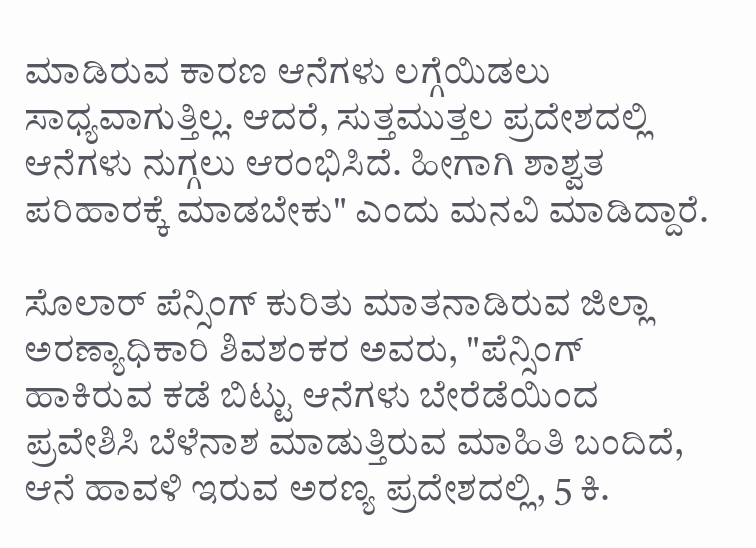ಮಾಡಿರುವ ಕಾರಣ ಆನೆಗಳು ಲಗ್ಗೆಯಿಡಲು ಸಾಧ್ಯವಾಗುತ್ತಿಲ್ಲ. ಆದರೆ, ಸುತ್ತಮುತ್ತಲ ಪ್ರದೇಶದಲ್ಲಿ ಆನೆಗಳು ನುಗ್ಗಲು ಆರಂಭಿಸಿದೆ. ಹೀಗಾಗಿ ಶಾಶ್ವತ ಪರಿಹಾರಕ್ಕೆ ಮಾಡಬೇಕು" ಎಂದು ಮನವಿ ಮಾಡಿದ್ದಾರೆ.

ಸೊಲಾರ್ ಪೆನ್ಸಿಂಗ್ ಕುರಿತು ಮಾತನಾಡಿರುವ ಜಿಲ್ಲಾ ಅರಣ್ಯಾಧಿಕಾರಿ ಶಿವಶಂಕರ ಅವರು, "ಪೆನ್ಸಿಂಗ್ ಹಾಕಿರುವ ಕಡೆ ಬಿಟ್ಟು ಆನೆಗಳು ಬೇರೆಡೆಯಿಂದ ಪ್ರವೇಶಿಸಿ ಬೆಳೆನಾಶ ಮಾಡುತ್ತಿರುವ ಮಾಹಿತಿ ಬಂದಿದೆ, ಆನೆ ಹಾವಳಿ ಇರುವ ಅರಣ್ಯ ಪ್ರದೇಶದಲ್ಲಿ, 5 ಕಿ.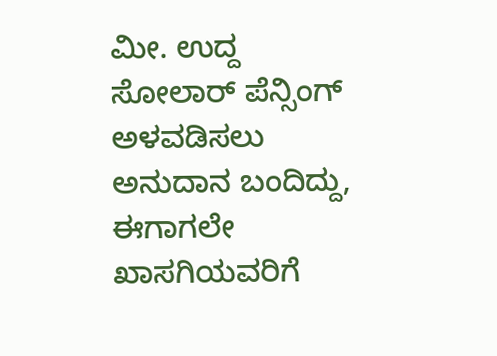ಮೀ. ಉದ್ದ ಸೋಲಾರ್ ಪೆನ್ಸಿಂಗ್ ಅಳವಡಿಸಲು ಅನುದಾನ ಬಂದಿದ್ದು, ಈಗಾಗಲೇ ಖಾಸಗಿಯವರಿಗೆ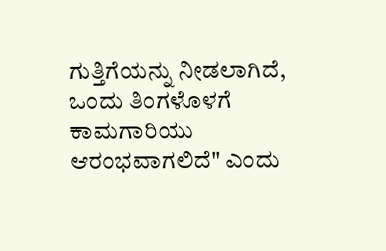ಗುತ್ತಿಗೆಯನ್ನು ನೀಡಲಾಗಿದೆ, ಒಂದು ತಿಂಗಳೊಳಗೆ ಕಾಮಗಾರಿಯು ಆರಂಭವಾಗಲಿದೆ" ಎಂದು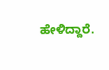ಹೇಳಿದ್ದಾರೆ.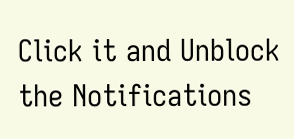Click it and Unblock the Notifications